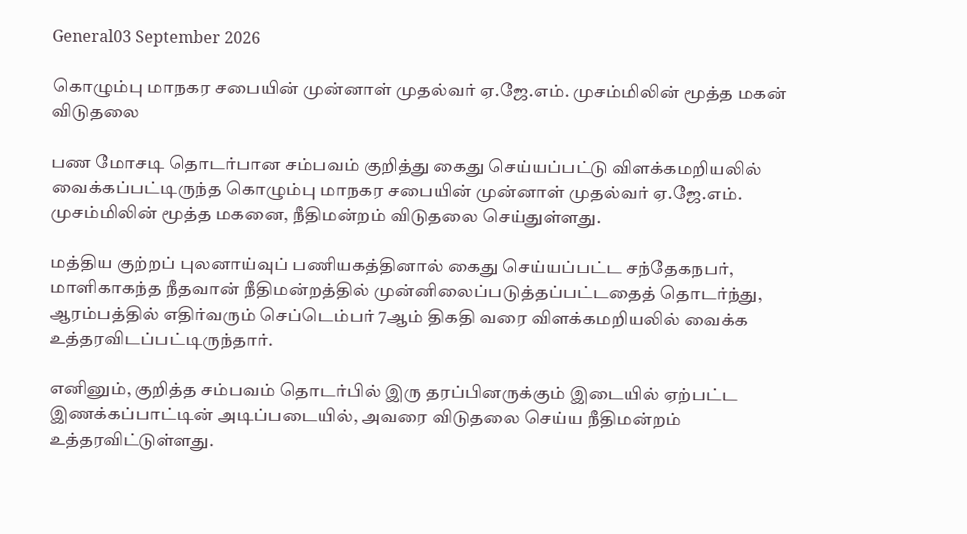General03 September 2026

கொழும்பு மாநகர சபையின் முன்னாள் முதல்வர் ஏ.ஜே.எம். முசம்மிலின் மூத்த மகன் விடுதலை

பண மோசடி தொடர்பான சம்பவம் குறித்து கைது செய்யப்பட்டு விளக்கமறியலில் வைக்கப்பட்டிருந்த கொழும்பு மாநகர சபையின் முன்னாள் முதல்வர் ஏ.ஜே.எம். முசம்மிலின் மூத்த மகனை, நீதிமன்றம் விடுதலை செய்துள்ளது.

மத்திய குற்றப் புலனாய்வுப் பணியகத்தினால் கைது செய்யப்பட்ட சந்தேகநபர், மாளிகாகந்த நீதவான் நீதிமன்றத்தில் முன்னிலைப்படுத்தப்பட்டதைத் தொடர்ந்து, ஆரம்பத்தில் எதிர்வரும் செப்டெம்பர் 7ஆம் திகதி வரை விளக்கமறியலில் வைக்க உத்தரவிடப்பட்டிருந்தார்.

எனினும், குறித்த சம்பவம் தொடர்பில் இரு தரப்பினருக்கும் இடையில் ஏற்பட்ட இணக்கப்பாட்டின் அடிப்படையில், அவரை விடுதலை செய்ய நீதிமன்றம் உத்தரவிட்டுள்ளது.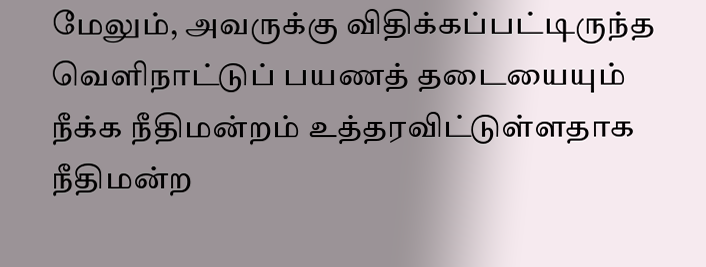மேலும், அவருக்கு விதிக்கப்பட்டிருந்த வெளிநாட்டுப் பயணத் தடையையும் நீக்க நீதிமன்றம் உத்தரவிட்டுள்ளதாக நீதிமன்ற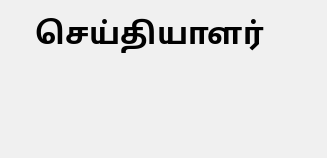செய்தியாளர்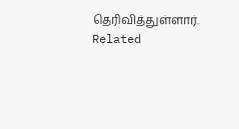தெரிவித்துள்ளார்.
Related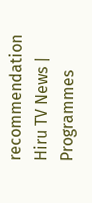recommendation
Hiru TV News | Programmes